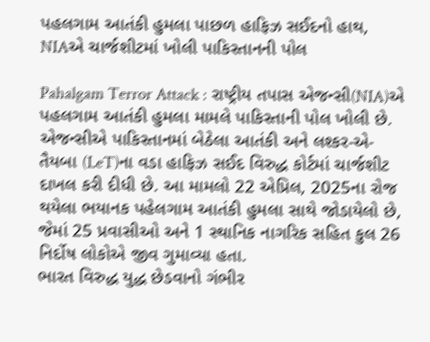પહલગામ આતંકી હુમલા પાછળ હાફિઝ સઈદનો હાથ, NIAએ ચાર્જશીટમાં ખોલી પાકિસ્તાનની પોલ

Pahalgam Terror Attack : રાષ્ટ્રીય તપાસ એજન્સી(NIA)એ પહલગામ આતંકી હુમલા મામલે પાકિસ્તાની પોલ ખોલી છે. એજન્સીએ પાકિસ્તાનમાં બેઠેલા આતંકી અને લશ્કર-એ-તૈયબા (LeT)ના વડા હાફિઝ સઈદ વિરુદ્ધ કોર્ટમાં ચાર્જશીટ દાખલ કરી દીધી છે. આ મામલો 22 એપ્રિલ, 2025ના રોજ થયેલા ભયાનક પહેલગામ આતંકી હુમલા સાથે જોડાયેલો છે, જેમાં 25 પ્રવાસીઓ અને 1 સ્થાનિક નાગરિક સહિત કુલ 26 નિર્દોષ લોકોએ જીવ ગુમાવ્યા હતા.
ભારત વિરુદ્ધ યુદ્ધ છેડવાનો ગંભીર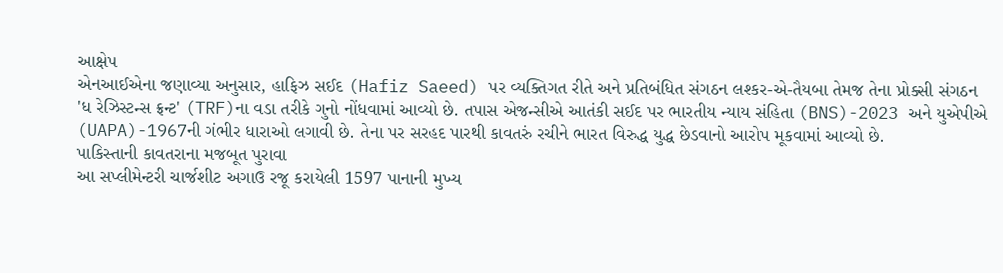આક્ષેપ
એનઆઈએના જણાવ્યા અનુસાર, હાફિઝ સઈદ (Hafiz Saeed) પર વ્યક્તિગત રીતે અને પ્રતિબંધિત સંગઠન લશ્કર-એ-તૈયબા તેમજ તેના પ્રોક્સી સંગઠન 'ધ રેઝિસ્ટન્સ ફ્રન્ટ' (TRF)ના વડા તરીકે ગુનો નોંધવામાં આવ્યો છે. તપાસ એજન્સીએ આતંકી સઈદ પર ભારતીય ન્યાય સંહિતા (BNS)-2023 અને યુએપીએ (UAPA)-1967ની ગંભીર ધારાઓ લગાવી છે. તેના પર સરહદ પારથી કાવતરું રચીને ભારત વિરુદ્ધ યુદ્ધ છેડવાનો આરોપ મૂકવામાં આવ્યો છે.
પાકિસ્તાની કાવતરાના મજબૂત પુરાવા
આ સપ્લીમેન્ટરી ચાર્જશીટ અગાઉ રજૂ કરાયેલી 1597 પાનાની મુખ્ય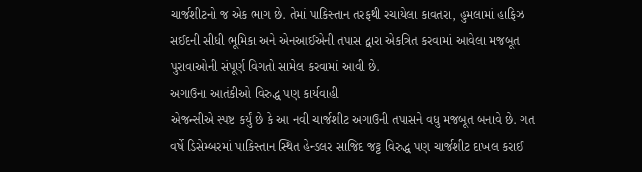ચાર્જશીટનો જ એક ભાગ છે. તેમાં પાકિસ્તાન તરફથી રચાયેલા કાવતરા, હુમલામાં હાફિઝ સઈદની સીધી ભૂમિકા અને એનઆઈએની તપાસ દ્વારા એકત્રિત કરવામાં આવેલા મજબૂત પુરાવાઓની સંપૂર્ણ વિગતો સામેલ કરવામાં આવી છે.
અગાઉના આતંકીઓ વિરુદ્ધ પણ કાર્યવાહી
એજન્સીએ સ્પષ્ટ કર્યું છે કે આ નવી ચાર્જશીટ અગાઉની તપાસને વધુ મજબૂત બનાવે છે. ગત વર્ષે ડિસેમ્બરમાં પાકિસ્તાન સ્થિત હેન્ડલર સાજિદ જટ્ટ વિરુદ્ધ પણ ચાર્જશીટ દાખલ કરાઈ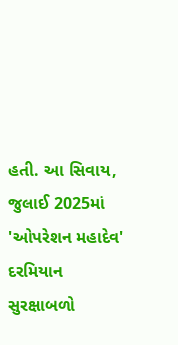હતી. આ સિવાય, જુલાઈ 2025માં 'ઓપરેશન મહાદેવ' દરમિયાન સુરક્ષાબળો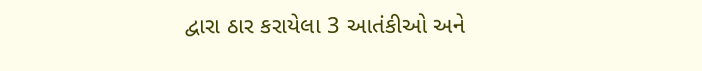દ્વારા ઠાર કરાયેલા 3 આતંકીઓ અને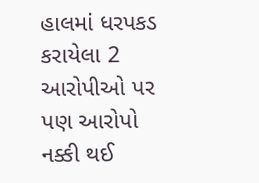હાલમાં ધરપકડ કરાયેલા 2 આરોપીઓ પર પણ આરોપો નક્કી થઈ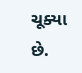ચૂક્યા છે.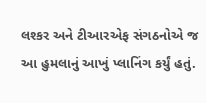લશ્કર અને ટીઆરએફ સંગઠનોએ જ આ હુમલાનું આખું પ્લાનિંગ કર્યું હતું.